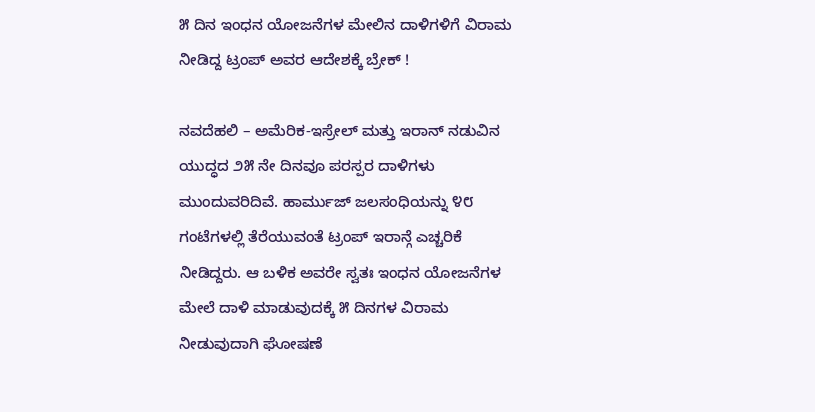೫ ದಿನ ಇಂಧನ ಯೋಜನೆಗಳ ಮೇಲಿನ ದಾಳಿಗಳಿಗೆ ವಿರಾಮ ನೀಡಿದ್ದ ಟ್ರಂಪ್ ಅವರ ಆದೇಶಕ್ಕೆ ಬ್ರೇಕ್ !

ನವದೆಹಲಿ – ಅಮೆರಿಕ-ಇಸ್ರೇಲ್ ಮತ್ತು ಇರಾನ್ ನಡುವಿನ ಯುದ್ಧದ ೨೫ ನೇ ದಿನವೂ ಪರಸ್ಪರ ದಾಳಿಗಳು ಮುಂದುವರಿದಿವೆ. ಹಾರ್ಮುಜ್ ಜಲಸಂಧಿಯನ್ನು ೪೮ ಗಂಟೆಗಳಲ್ಲಿ ತೆರೆಯುವಂತೆ ಟ್ರಂಪ್ ಇರಾನ್ಗೆ ಎಚ್ಚರಿಕೆ ನೀಡಿದ್ದರು. ಆ ಬಳಿಕ ಅವರೇ ಸ್ವತಃ ಇಂಧನ ಯೋಜನೆಗಳ ಮೇಲೆ ದಾಳಿ ಮಾಡುವುದಕ್ಕೆ ೫ ದಿನಗಳ ವಿರಾಮ ನೀಡುವುದಾಗಿ ಘೋಷಣೆ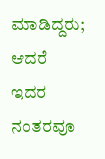ಮಾಡಿದ್ದರು; ಆದರೆ ಇದರ ನಂತರವೂ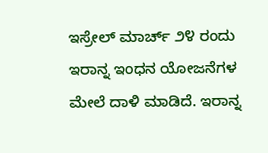ಇಸ್ರೇಲ್ ಮಾರ್ಚ್ ೨೪ ರಂದು ಇರಾನ್ನ ಇಂಧನ ಯೋಜನೆಗಳ ಮೇಲೆ ದಾಳಿ ಮಾಡಿದೆ. ಇರಾನ್ನ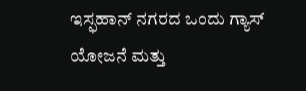ಇಸ್ಫಹಾನ್ ನಗರದ ಒಂದು ಗ್ಯಾಸ್ ಯೋಜನೆ ಮತ್ತು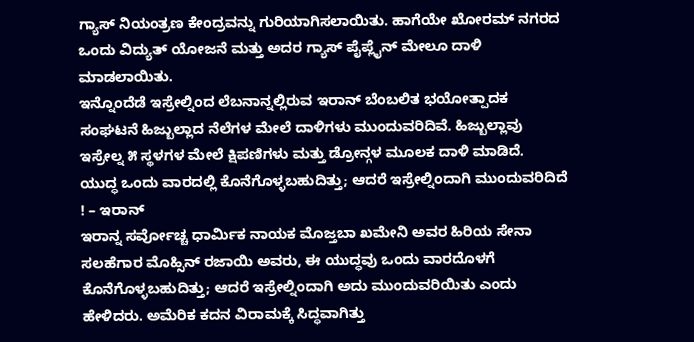ಗ್ಯಾಸ್ ನಿಯಂತ್ರಣ ಕೇಂದ್ರವನ್ನು ಗುರಿಯಾಗಿಸಲಾಯಿತು. ಹಾಗೆಯೇ ಖೋರಮ್ ನಗರದ ಒಂದು ವಿದ್ಯುತ್ ಯೋಜನೆ ಮತ್ತು ಅದರ ಗ್ಯಾಸ್ ಪೈಪ್ಲೈನ್ ಮೇಲೂ ದಾಳಿ ಮಾಡಲಾಯಿತು.
ಇನ್ನೊಂದೆಡೆ ಇಸ್ರೇಲ್ನಿಂದ ಲೆಬನಾನ್ನಲ್ಲಿರುವ ಇರಾನ್ ಬೆಂಬಲಿತ ಭಯೋತ್ಪಾದಕ ಸಂಘಟನೆ ಹಿಜ್ಬುಲ್ಲಾದ ನೆಲೆಗಳ ಮೇಲೆ ದಾಳಿಗಳು ಮುಂದುವರಿದಿವೆ. ಹಿಜ್ಬುಲ್ಲಾವು ಇಸ್ರೇಲ್ನ ೫ ಸ್ಥಳಗಳ ಮೇಲೆ ಕ್ಷಿಪಣಿಗಳು ಮತ್ತು ಡ್ರೋನ್ಗಳ ಮೂಲಕ ದಾಳಿ ಮಾಡಿದೆ.
ಯುದ್ಧ ಒಂದು ವಾರದಲ್ಲಿ ಕೊನೆಗೊಳ್ಳಬಹುದಿತ್ತು; ಆದರೆ ಇಸ್ರೇಲ್ನಿಂದಾಗಿ ಮುಂದುವರಿದಿದೆ ! – ಇರಾನ್
ಇರಾನ್ನ ಸರ್ವೋಚ್ಚ ಧಾರ್ಮಿಕ ನಾಯಕ ಮೊಜ್ತಬಾ ಖಮೇನಿ ಅವರ ಹಿರಿಯ ಸೇನಾ ಸಲಹೆಗಾರ ಮೊಹ್ಸಿನ್ ರಜಾಯಿ ಅವರು, ಈ ಯುದ್ಧವು ಒಂದು ವಾರದೊಳಗೆ ಕೊನೆಗೊಳ್ಳಬಹುದಿತ್ತು; ಆದರೆ ಇಸ್ರೇಲ್ನಿಂದಾಗಿ ಅದು ಮುಂದುವರಿಯಿತು ಎಂದು ಹೇಳಿದರು. ಅಮೆರಿಕ ಕದನ ವಿರಾಮಕ್ಕೆ ಸಿದ್ಧವಾಗಿತ್ತು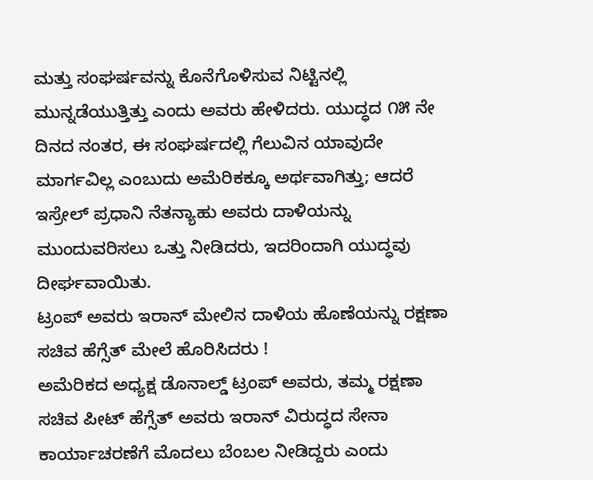ಮತ್ತು ಸಂಘರ್ಷವನ್ನು ಕೊನೆಗೊಳಿಸುವ ನಿಟ್ಟಿನಲ್ಲಿ ಮುನ್ನಡೆಯುತ್ತಿತ್ತು ಎಂದು ಅವರು ಹೇಳಿದರು. ಯುದ್ಧದ ೧೫ ನೇ ದಿನದ ನಂತರ, ಈ ಸಂಘರ್ಷದಲ್ಲಿ ಗೆಲುವಿನ ಯಾವುದೇ ಮಾರ್ಗವಿಲ್ಲ ಎಂಬುದು ಅಮೆರಿಕಕ್ಕೂ ಅರ್ಥವಾಗಿತ್ತು; ಆದರೆ ಇಸ್ರೇಲ್ ಪ್ರಧಾನಿ ನೆತನ್ಯಾಹು ಅವರು ದಾಳಿಯನ್ನು ಮುಂದುವರಿಸಲು ಒತ್ತು ನೀಡಿದರು, ಇದರಿಂದಾಗಿ ಯುದ್ಧವು ದೀರ್ಘವಾಯಿತು.
ಟ್ರಂಪ್ ಅವರು ಇರಾನ್ ಮೇಲಿನ ದಾಳಿಯ ಹೊಣೆಯನ್ನು ರಕ್ಷಣಾ ಸಚಿವ ಹೆಗ್ಸೆತ್ ಮೇಲೆ ಹೊರಿಸಿದರು !
ಅಮೆರಿಕದ ಅಧ್ಯಕ್ಷ ಡೊನಾಲ್ಡ್ ಟ್ರಂಪ್ ಅವರು, ತಮ್ಮ ರಕ್ಷಣಾ ಸಚಿವ ಪೀಟ್ ಹೆಗ್ಸೆತ್ ಅವರು ಇರಾನ್ ವಿರುದ್ಧದ ಸೇನಾ ಕಾರ್ಯಾಚರಣೆಗೆ ಮೊದಲು ಬೆಂಬಲ ನೀಡಿದ್ದರು ಎಂದು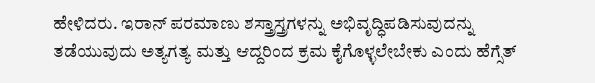ಹೇಳಿದರು. ಇರಾನ್ ಪರಮಾಣು ಶಸ್ತ್ರಾಸ್ತ್ರಗಳನ್ನು ಅಭಿವೃದ್ಧಿಪಡಿಸುವುದನ್ನು ತಡೆಯುವುದು ಅತ್ಯಗತ್ಯ ಮತ್ತು ಆದ್ದರಿಂದ ಕ್ರಮ ಕೈಗೊಳ್ಳಲೇಬೇಕು ಎಂದು ಹೆಗ್ಸೆತ್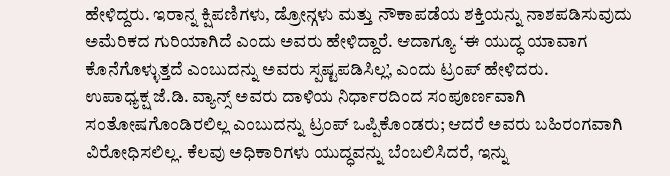ಹೇಳಿದ್ದರು. ಇರಾನ್ನ ಕ್ಷಿಪಣಿಗಳು, ಡ್ರೋನ್ಗಳು ಮತ್ತು ನೌಕಾಪಡೆಯ ಶಕ್ತಿಯನ್ನು ನಾಶಪಡಿಸುವುದು ಅಮೆರಿಕದ ಗುರಿಯಾಗಿದೆ ಎಂದು ಅವರು ಹೇಳಿದ್ದಾರೆ. ಆದಾಗ್ಯೂ ‘ಈ ಯುದ್ಧ ಯಾವಾಗ ಕೊನೆಗೊಳ್ಳುತ್ತದೆ ಎಂಬುದನ್ನು ಅವರು ಸ್ಪಷ್ಟಪಡಿಸಿಲ್ಲ’, ಎಂದು ಟ್ರಂಪ್ ಹೇಳಿದರು.
ಉಪಾಧ್ಯಕ್ಷ ಜೆ.ಡಿ. ವ್ಯಾನ್ಸ್ ಅವರು ದಾಳಿಯ ನಿರ್ಧಾರದಿಂದ ಸಂಪೂರ್ಣವಾಗಿ ಸಂತೋಷಗೊಂಡಿರಲಿಲ್ಲ ಎಂಬುದನ್ನು ಟ್ರಂಪ್ ಒಪ್ಪಿಕೊಂಡರು; ಆದರೆ ಅವರು ಬಹಿರಂಗವಾಗಿ ವಿರೋಧಿಸಲಿಲ್ಲ. ಕೆಲವು ಅಧಿಕಾರಿಗಳು ಯುದ್ಧವನ್ನು ಬೆಂಬಲಿಸಿದರೆ, ಇನ್ನು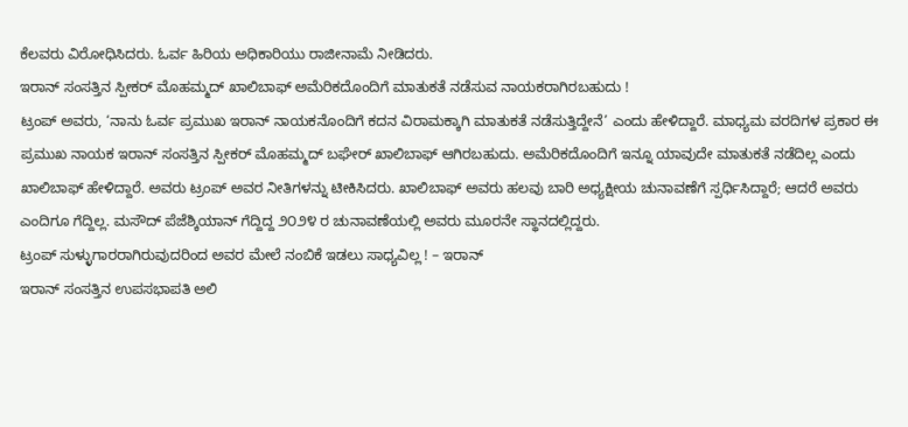ಕೆಲವರು ವಿರೋಧಿಸಿದರು. ಓರ್ವ ಹಿರಿಯ ಅಧಿಕಾರಿಯು ರಾಜೀನಾಮೆ ನೀಡಿದರು.
ಇರಾನ್ ಸಂಸತ್ತಿನ ಸ್ಪೀಕರ್ ಮೊಹಮ್ಮದ್ ಖಾಲಿಬಾಫ್ ಅಮೆರಿಕದೊಂದಿಗೆ ಮಾತುಕತೆ ನಡೆಸುವ ನಾಯಕರಾಗಿರಬಹುದು !
ಟ್ರಂಪ್ ಅವರು, ‘ನಾನು ಓರ್ವ ಪ್ರಮುಖ ಇರಾನ್ ನಾಯಕನೊಂದಿಗೆ ಕದನ ವಿರಾಮಕ್ಕಾಗಿ ಮಾತುಕತೆ ನಡೆಸುತ್ತಿದ್ದೇನೆ’ ಎಂದು ಹೇಳಿದ್ದಾರೆ. ಮಾಧ್ಯಮ ವರದಿಗಳ ಪ್ರಕಾರ ಈ ಪ್ರಮುಖ ನಾಯಕ ಇರಾನ್ ಸಂಸತ್ತಿನ ಸ್ಪೀಕರ್ ಮೊಹಮ್ಮದ್ ಬಘೇರ್ ಖಾಲಿಬಾಫ್ ಆಗಿರಬಹುದು. ಅಮೆರಿಕದೊಂದಿಗೆ ಇನ್ನೂ ಯಾವುದೇ ಮಾತುಕತೆ ನಡೆದಿಲ್ಲ ಎಂದು ಖಾಲಿಬಾಫ್ ಹೇಳಿದ್ದಾರೆ. ಅವರು ಟ್ರಂಪ್ ಅವರ ನೀತಿಗಳನ್ನು ಟೀಕಿಸಿದರು. ಖಾಲಿಬಾಫ್ ಅವರು ಹಲವು ಬಾರಿ ಅಧ್ಯಕ್ಷೀಯ ಚುನಾವಣೆಗೆ ಸ್ಪರ್ಧಿಸಿದ್ದಾರೆ; ಆದರೆ ಅವರು ಎಂದಿಗೂ ಗೆದ್ದಿಲ್ಲ. ಮಸೌದ್ ಪೆಜೆಶ್ಕಿಯಾನ್ ಗೆದ್ದಿದ್ದ ೨೦೨೪ ರ ಚುನಾವಣೆಯಲ್ಲಿ ಅವರು ಮೂರನೇ ಸ್ಥಾನದಲ್ಲಿದ್ದರು.
ಟ್ರಂಪ್ ಸುಳ್ಳುಗಾರರಾಗಿರುವುದರಿಂದ ಅವರ ಮೇಲೆ ನಂಬಿಕೆ ಇಡಲು ಸಾಧ್ಯವಿಲ್ಲ ! – ಇರಾನ್
ಇರಾನ್ ಸಂಸತ್ತಿನ ಉಪಸಭಾಪತಿ ಅಲಿ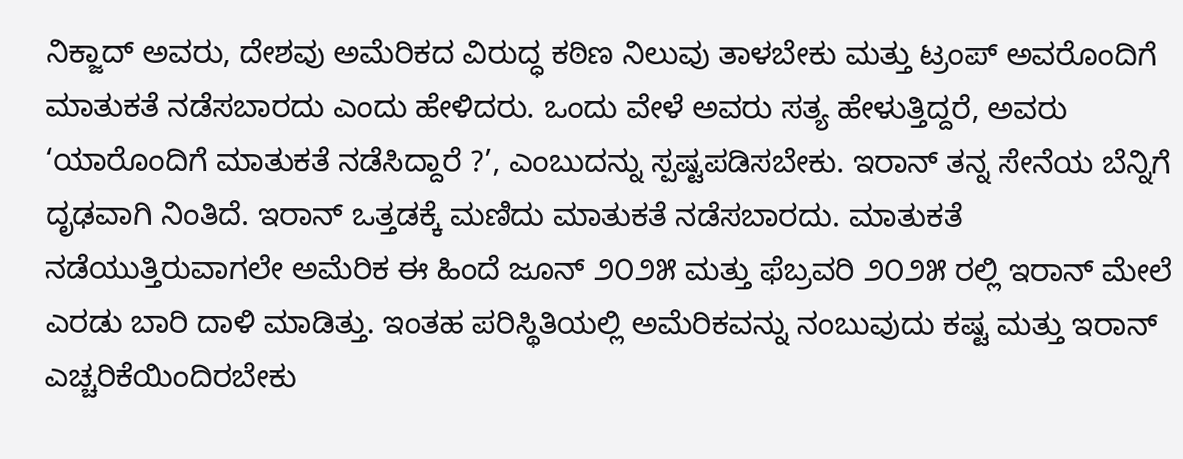ನಿಕ್ಜಾದ್ ಅವರು, ದೇಶವು ಅಮೆರಿಕದ ವಿರುದ್ಧ ಕಠಿಣ ನಿಲುವು ತಾಳಬೇಕು ಮತ್ತು ಟ್ರಂಪ್ ಅವರೊಂದಿಗೆ ಮಾತುಕತೆ ನಡೆಸಬಾರದು ಎಂದು ಹೇಳಿದರು. ಒಂದು ವೇಳೆ ಅವರು ಸತ್ಯ ಹೇಳುತ್ತಿದ್ದರೆ, ಅವರು ‘ಯಾರೊಂದಿಗೆ ಮಾತುಕತೆ ನಡೆಸಿದ್ದಾರೆ ?’, ಎಂಬುದನ್ನು ಸ್ಪಷ್ಟಪಡಿಸಬೇಕು. ಇರಾನ್ ತನ್ನ ಸೇನೆಯ ಬೆನ್ನಿಗೆ ದೃಢವಾಗಿ ನಿಂತಿದೆ. ಇರಾನ್ ಒತ್ತಡಕ್ಕೆ ಮಣಿದು ಮಾತುಕತೆ ನಡೆಸಬಾರದು. ಮಾತುಕತೆ ನಡೆಯುತ್ತಿರುವಾಗಲೇ ಅಮೆರಿಕ ಈ ಹಿಂದೆ ಜೂನ್ ೨೦೨೫ ಮತ್ತು ಫೆಬ್ರವರಿ ೨೦೨೫ ರಲ್ಲಿ ಇರಾನ್ ಮೇಲೆ ಎರಡು ಬಾರಿ ದಾಳಿ ಮಾಡಿತ್ತು. ಇಂತಹ ಪರಿಸ್ಥಿತಿಯಲ್ಲಿ ಅಮೆರಿಕವನ್ನು ನಂಬುವುದು ಕಷ್ಟ ಮತ್ತು ಇರಾನ್ ಎಚ್ಚರಿಕೆಯಿಂದಿರಬೇಕು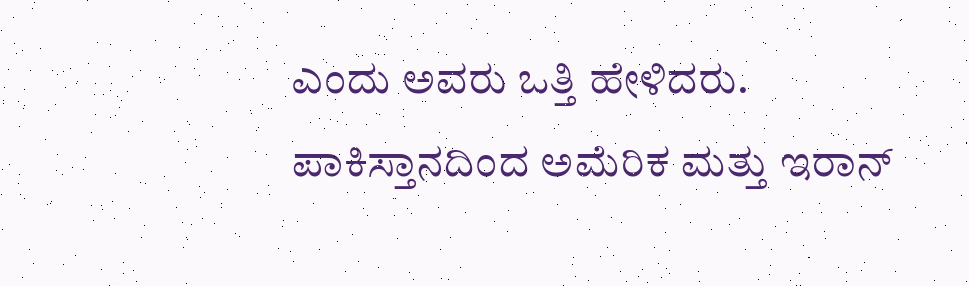ಎಂದು ಅವರು ಒತ್ತಿ ಹೇಳಿದರು.
ಪಾಕಿಸ್ತಾನದಿಂದ ಅಮೆರಿಕ ಮತ್ತು ಇರಾನ್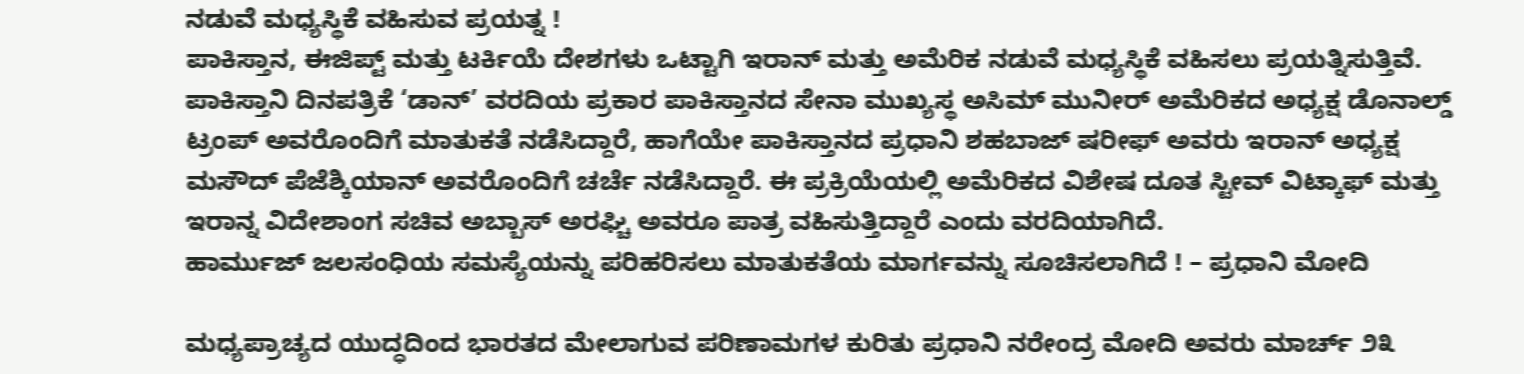ನಡುವೆ ಮಧ್ಯಸ್ಥಿಕೆ ವಹಿಸುವ ಪ್ರಯತ್ನ !
ಪಾಕಿಸ್ತಾನ, ಈಜಿಪ್ಟ್ ಮತ್ತು ಟರ್ಕಿಯೆ ದೇಶಗಳು ಒಟ್ಟಾಗಿ ಇರಾನ್ ಮತ್ತು ಅಮೆರಿಕ ನಡುವೆ ಮಧ್ಯಸ್ಥಿಕೆ ವಹಿಸಲು ಪ್ರಯತ್ನಿಸುತ್ತಿವೆ. ಪಾಕಿಸ್ತಾನಿ ದಿನಪತ್ರಿಕೆ ‘ಡಾನ್’ ವರದಿಯ ಪ್ರಕಾರ ಪಾಕಿಸ್ತಾನದ ಸೇನಾ ಮುಖ್ಯಸ್ಥ ಅಸಿಮ್ ಮುನೀರ್ ಅಮೆರಿಕದ ಅಧ್ಯಕ್ಷ ಡೊನಾಲ್ಡ್ ಟ್ರಂಪ್ ಅವರೊಂದಿಗೆ ಮಾತುಕತೆ ನಡೆಸಿದ್ದಾರೆ, ಹಾಗೆಯೇ ಪಾಕಿಸ್ತಾನದ ಪ್ರಧಾನಿ ಶಹಬಾಜ್ ಷರೀಫ್ ಅವರು ಇರಾನ್ ಅಧ್ಯಕ್ಷ ಮಸೌದ್ ಪೆಜೆಶ್ಕಿಯಾನ್ ಅವರೊಂದಿಗೆ ಚರ್ಚೆ ನಡೆಸಿದ್ದಾರೆ. ಈ ಪ್ರಕ್ರಿಯೆಯಲ್ಲಿ ಅಮೆರಿಕದ ವಿಶೇಷ ದೂತ ಸ್ಟೀವ್ ವಿಟ್ಕಾಫ್ ಮತ್ತು ಇರಾನ್ನ ವಿದೇಶಾಂಗ ಸಚಿವ ಅಬ್ಬಾಸ್ ಅರಘ್ಚಿ ಅವರೂ ಪಾತ್ರ ವಹಿಸುತ್ತಿದ್ದಾರೆ ಎಂದು ವರದಿಯಾಗಿದೆ.
ಹಾರ್ಮುಜ್ ಜಲಸಂಧಿಯ ಸಮಸ್ಯೆಯನ್ನು ಪರಿಹರಿಸಲು ಮಾತುಕತೆಯ ಮಾರ್ಗವನ್ನು ಸೂಚಿಸಲಾಗಿದೆ ! – ಪ್ರಧಾನಿ ಮೋದಿ

ಮಧ್ಯಪ್ರಾಚ್ಯದ ಯುದ್ಧದಿಂದ ಭಾರತದ ಮೇಲಾಗುವ ಪರಿಣಾಮಗಳ ಕುರಿತು ಪ್ರಧಾನಿ ನರೇಂದ್ರ ಮೋದಿ ಅವರು ಮಾರ್ಚ್ ೨೩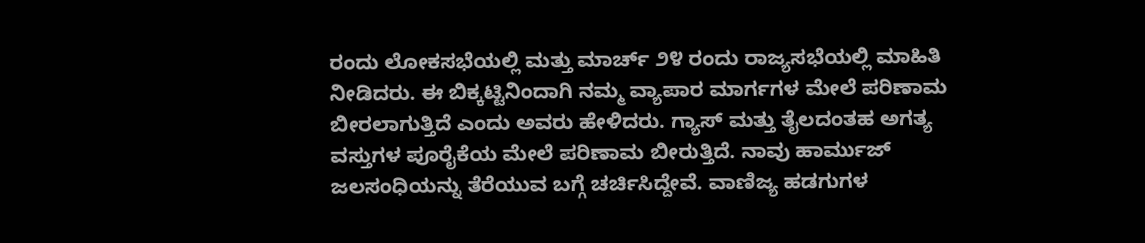ರಂದು ಲೋಕಸಭೆಯಲ್ಲಿ ಮತ್ತು ಮಾರ್ಚ್ ೨೪ ರಂದು ರಾಜ್ಯಸಭೆಯಲ್ಲಿ ಮಾಹಿತಿ ನೀಡಿದರು. ಈ ಬಿಕ್ಕಟ್ಟಿನಿಂದಾಗಿ ನಮ್ಮ ವ್ಯಾಪಾರ ಮಾರ್ಗಗಳ ಮೇಲೆ ಪರಿಣಾಮ ಬೀರಲಾಗುತ್ತಿದೆ ಎಂದು ಅವರು ಹೇಳಿದರು. ಗ್ಯಾಸ್ ಮತ್ತು ತೈಲದಂತಹ ಅಗತ್ಯ ವಸ್ತುಗಳ ಪೂರೈಕೆಯ ಮೇಲೆ ಪರಿಣಾಮ ಬೀರುತ್ತಿದೆ. ನಾವು ಹಾರ್ಮುಜ್ ಜಲಸಂಧಿಯನ್ನು ತೆರೆಯುವ ಬಗ್ಗೆ ಚರ್ಚಿಸಿದ್ದೇವೆ. ವಾಣಿಜ್ಯ ಹಡಗುಗಳ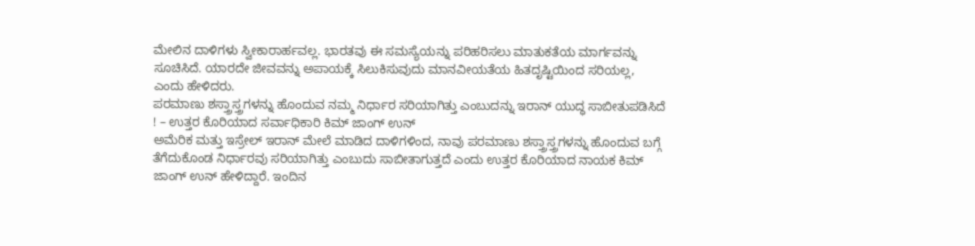ಮೇಲಿನ ದಾಳಿಗಳು ಸ್ವೀಕಾರಾರ್ಹವಲ್ಲ. ಭಾರತವು ಈ ಸಮಸ್ಯೆಯನ್ನು ಪರಿಹರಿಸಲು ಮಾತುಕತೆಯ ಮಾರ್ಗವನ್ನು ಸೂಚಿಸಿದೆ. ಯಾರದೇ ಜೀವವನ್ನು ಅಪಾಯಕ್ಕೆ ಸಿಲುಕಿಸುವುದು ಮಾನವೀಯತೆಯ ಹಿತದೃಷ್ಟಿಯಿಂದ ಸರಿಯಲ್ಲ, ಎಂದು ಹೇಳಿದರು.
ಪರಮಾಣು ಶಸ್ತ್ರಾಸ್ತ್ರಗಳನ್ನು ಹೊಂದುವ ನಮ್ಮ ನಿರ್ಧಾರ ಸರಿಯಾಗಿತ್ತು ಎಂಬುದನ್ನು ಇರಾನ್ ಯುದ್ಧ ಸಾಬೀತುಪಡಿಸಿದೆ ! – ಉತ್ತರ ಕೊರಿಯಾದ ಸರ್ವಾಧಿಕಾರಿ ಕಿಮ್ ಜಾಂಗ್ ಉನ್
ಅಮೆರಿಕ ಮತ್ತು ಇಸ್ರೇಲ್ ಇರಾನ್ ಮೇಲೆ ಮಾಡಿದ ದಾಳಿಗಳಿಂದ, ನಾವು ಪರಮಾಣು ಶಸ್ತ್ರಾಸ್ತ್ರಗಳನ್ನು ಹೊಂದುವ ಬಗ್ಗೆ ತೆಗೆದುಕೊಂಡ ನಿರ್ಧಾರವು ಸರಿಯಾಗಿತ್ತು ಎಂಬುದು ಸಾಬೀತಾಗುತ್ತದೆ ಎಂದು ಉತ್ತರ ಕೊರಿಯಾದ ನಾಯಕ ಕಿಮ್ ಜಾಂಗ್ ಉನ್ ಹೇಳಿದ್ದಾರೆ. ಇಂದಿನ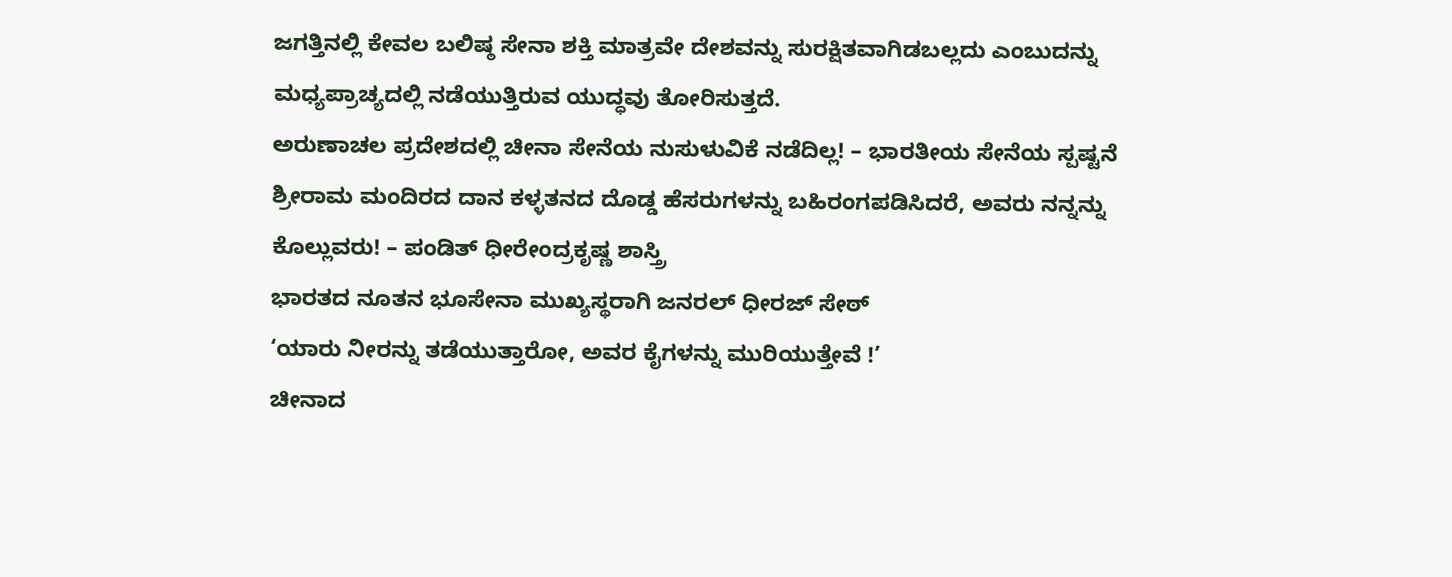ಜಗತ್ತಿನಲ್ಲಿ ಕೇವಲ ಬಲಿಷ್ಠ ಸೇನಾ ಶಕ್ತಿ ಮಾತ್ರವೇ ದೇಶವನ್ನು ಸುರಕ್ಷಿತವಾಗಿಡಬಲ್ಲದು ಎಂಬುದನ್ನು ಮಧ್ಯಪ್ರಾಚ್ಯದಲ್ಲಿ ನಡೆಯುತ್ತಿರುವ ಯುದ್ಧವು ತೋರಿಸುತ್ತದೆ.
ಅರುಣಾಚಲ ಪ್ರದೇಶದಲ್ಲಿ ಚೀನಾ ಸೇನೆಯ ನುಸುಳುವಿಕೆ ನಡೆದಿಲ್ಲ! – ಭಾರತೀಯ ಸೇನೆಯ ಸ್ಪಷ್ಟನೆ
ಶ್ರೀರಾಮ ಮಂದಿರದ ದಾನ ಕಳ್ಳತನದ ದೊಡ್ಡ ಹೆಸರುಗಳನ್ನು ಬಹಿರಂಗಪಡಿಸಿದರೆ, ಅವರು ನನ್ನನ್ನು ಕೊಲ್ಲುವರು! – ಪಂಡಿತ್ ಧೀರೇಂದ್ರಕೃಷ್ಣ ಶಾಸ್ತ್ರಿ
ಭಾರತದ ನೂತನ ಭೂಸೇನಾ ಮುಖ್ಯಸ್ಥರಾಗಿ ಜನರಲ್ ಧೀರಜ್ ಸೇಠ್
‘ಯಾರು ನೀರನ್ನು ತಡೆಯುತ್ತಾರೋ, ಅವರ ಕೈಗಳನ್ನು ಮುರಿಯುತ್ತೇವೆ !’
ಚೀನಾದ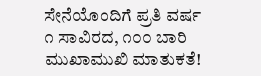ಸೇನೆಯೊಂದಿಗೆ ಪ್ರತಿ ವರ್ಷ ೧ ಸಾವಿರದ, ೧೦೦ ಬಾರಿ ಮುಖಾಮುಖಿ ಮಾತುಕತೆ!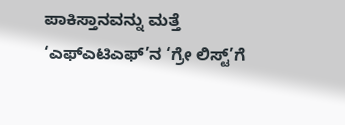ಪಾಕಿಸ್ತಾನವನ್ನು ಮತ್ತೆ ‘ಎಫ್ಎಟಿಎಫ್’ನ ‘ಗ್ರೇ ಲಿಸ್ಟ್’ಗೆ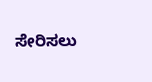ಸೇರಿಸಲು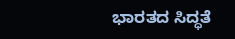ಭಾರತದ ಸಿದ್ಧತೆ